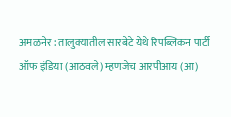अमळनेर : तालुक्यातील सारबेटे येथे रिपब्लिकन पार्टी ऑफ इंडिया (आठवले) म्हणजेच आरपीआय (आ)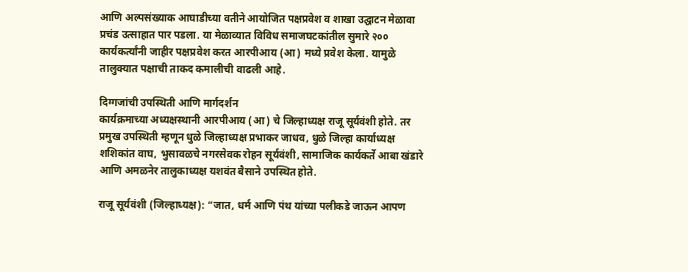आणि अल्पसंख्याक आघाडीच्या वतीने आयोजित पक्षप्रवेश व शाखा उद्घाटन मेळावा प्रचंड उत्साहात पार पडला. या मेळाव्यात विविध समाजघटकांतील सुमारे २०० कार्यकर्त्यांनी जाहीर पक्षप्रवेश करत आरपीआय (आ) मध्ये प्रवेश केला. यामुळे तालुक्यात पक्षाची ताकद कमालीची वाढली आहे.

दिग्गजांची उपस्थिती आणि मार्गदर्शन
कार्यक्रमाच्या अध्यक्षस्थानी आरपीआय (आ) चे जिल्हाध्यक्ष राजू सूर्यवंशी होते. तर प्रमुख उपस्थिती म्हणून धुळे जिल्हाध्यक्ष प्रभाकर जाधव, धुळे जिल्हा कार्याध्यक्ष शशिकांत वाघ, भुसावळचे नगरसेवक रोहन सूर्यवंशी, सामाजिक कार्यकर्ते आबा खंडारे आणि अमळनेर तालुकाध्यक्ष यशवंत बैसाने उपस्थित होते.

राजू सूर्यवंशी (जिल्हाध्यक्ष): “जात, धर्म आणि पंथ यांच्या पलीकडे जाऊन आपण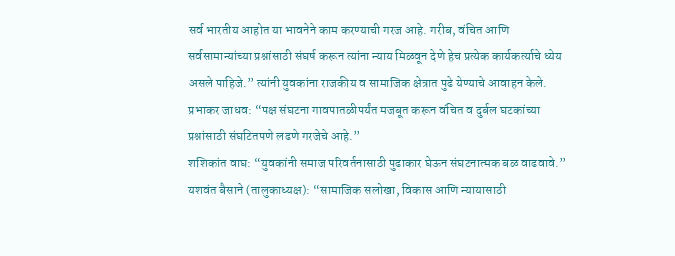सर्व भारतीय आहोत या भावनेने काम करण्याची गरज आहे. गरीब, वंचित आणि सर्वसामान्यांच्या प्रश्नांसाठी संघर्ष करून त्यांना न्याय मिळवून देणे हेच प्रत्येक कार्यकर्त्याचे ध्येय असले पाहिजे.” त्यांनी युवकांना राजकीय व सामाजिक क्षेत्रात पुढे येण्याचे आवाहन केले.
प्रभाकर जाधव: “पक्ष संघटना गावपातळीपर्यंत मजबूत करून वंचित व दुर्बल घटकांच्या प्रश्नांसाठी संघटितपणे लढणे गरजेचे आहे.”
शशिकांत वाघ: “युवकांनी समाज परिवर्तनासाठी पुढाकार घेऊन संघटनात्मक बळ वाढवावे.”
यशवंत बैसाने (तालुकाध्यक्ष): “सामाजिक सलोखा, विकास आणि न्यायासाठी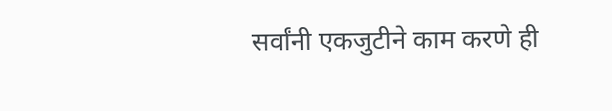सर्वांनी एकजुटीने काम करणे ही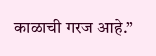काळाची गरज आहे.”